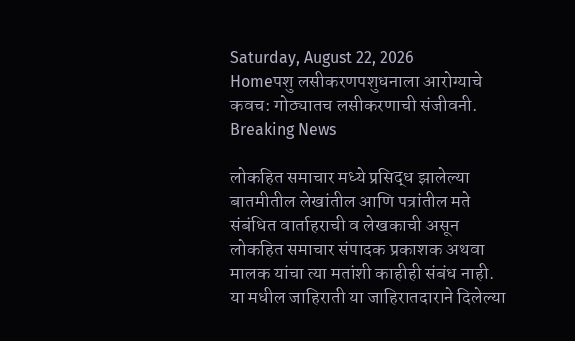Saturday, August 22, 2026
Homeपशु लसीकरणपशुधनाला आरोग्याचे कवच: गोठ्यातच लसीकरणाची संजीवनी.
Breaking News

लोकहित समाचार मध्ये प्रसिद्ध झालेल्या बातमीतील लेखांतील आणि पत्रांतील मते संबंधित वार्ताहराची व लेखकाची असून लोकहित समाचार संपादक प्रकाशक अथवा मालक यांचा त्या मतांशी काहीही संबंध नाही. या मधील जाहिराती या जाहिरातदाराने दिलेल्या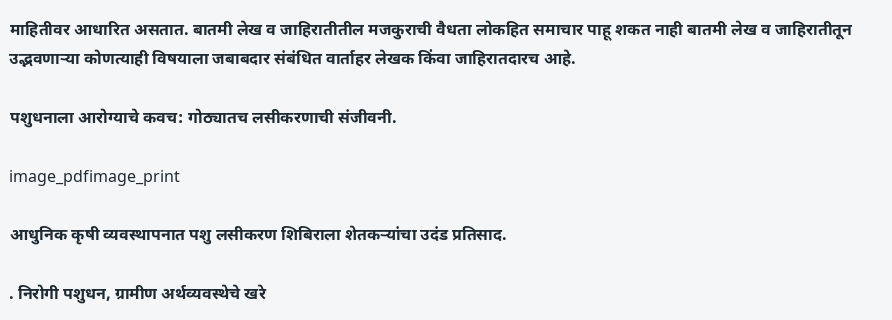माहितीवर आधारित असतात. बातमी लेख व जाहिरातीतील मजकुराची वैधता लोकहित समाचार पाहू शकत नाही बातमी लेख व जाहिरातीतून उद्भवणाऱ्या कोणत्याही विषयाला जबाबदार संबंधित वार्ताहर लेखक किंवा जाहिरातदारच आहे.

पशुधनाला आरोग्याचे कवच: गोठ्यातच लसीकरणाची संजीवनी.

image_pdfimage_print

आधुनिक कृषी व्यवस्थापनात पशु लसीकरण शिबिराला‌ शेतकऱ्यांचा उदंड प्रतिसाद.

. निरोगी पशुधन, ग्रामीण अर्थव्यवस्थेचे खरे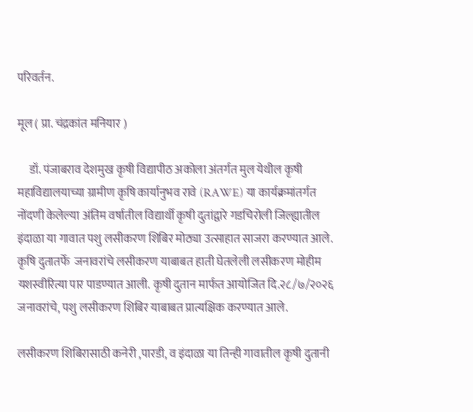परिवर्तन.

मूल ( प्रा. चंद्रकांत मनियार )

     डॉ. पंजाबराव देशमुख कृषी विद्यापीठ अकोला अंतर्गत मुल येथील कृषी महाविद्यालयाच्या ग्रामीण कृषि कार्यानुभव रावे (RAWE) या कार्यक्रमांतर्गत नोंदणी केलेल्या अंतिम वर्षातील विद्यार्थी कृषी दुतांद्वारे गडचिरोली जिल्ह्यातील इंदाळा या गावात पशु लसीकरण शिबिर मोठ्या उत्साहात साजरा करण्यात आले. कृषि दुतातर्फे  जनावरांचे लसीकरण याबाबत हाती घेतलेली लसीकरण मोहीम यशस्वीरित्या पार पाडण्यात आली. कृषी दुतान मार्फत आयोजित दि.२८/७/२०२६ जनावरांचे, पशु लसीकरण शिबिर याबाबत प्रात्यक्षिक करण्यात आले.

लसीकरण शिबिरासाठी कनेरी ,पारडी, व इंदाळा या तिन्ही गावातील कृषी दुतानी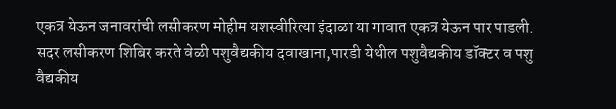एकत्र येऊन जनावरांची लसीकरण मोहीम यशस्वीरित्या इंदाळा या गावात एकत्र येऊन पार पाडली. सदर लसीकरण शिबिर करते वेळी पशुवैद्यकीय दवाखाना,पारडी येथील पशुवैद्यकीय डॉक्टर व पशु वैद्यकीय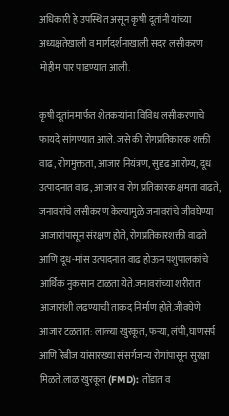अधिकारी हे उपस्थित असून कृषी दूतांनी यांच्या अध्यक्षतेखाली व मार्गदर्शनाखाली सदर लसीकरण मोहीम पार पाडण्यात आली.

कृषी दूतांनमार्फत शेतकऱ्यांना विविध लसीकरणाचे फायदे सांगण्यात आले. जसे की रोगप्रतिकारक शक्ती वाढ, रोगमुक्तता, आजार नियंत्रण, सुदृढ आरोग्य, दूध उत्पादनात वाढ, आजार व रोग प्रतिकारक क्षमता वाढते, जनावरांचे लसीकरण केल्यामुळे जनावरांचे जीवघेण्या आजारांपासून संरक्षण होते, रोगप्रतिकारशक्ती वाढते आणि दूध-मांस उत्पादनात वाढ होऊन पशुपालकांचे आर्थिक नुकसान टाळता येते.जनावरांच्या शरीरात आजारांशी लढण्याची ताकद निर्माण होते.जीवघेणे आजार टळतात: लाळ्या खुरकूत, फऱ्या, लंपी,घाणसर्प आणि रेबीज यांसारख्या संसर्गजन्य रोगांपासून सुरक्षा मिळते.लाळ खुरकूत (FMD): तोंडात व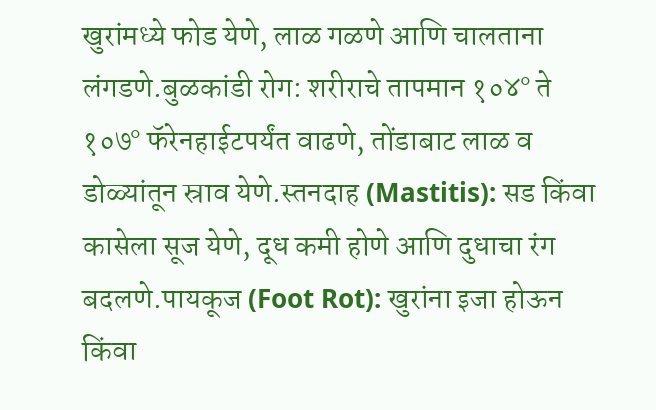खुरांमध्ये फोड येणे, लाळ गळणे आणि चालताना लंगडणे.बुळकांडी रोग: शरीराचे तापमान १०४° ते १०७° फॅरेनहाईटपर्यंत वाढणे, तोंडाबाट लाळ व डोळ्यांतून स्राव येणे.स्तनदाह (Mastitis): सड किंवा कासेला सूज येणे, दूध कमी होणे आणि दुधाचा रंग बदलणे.पायकूज (Foot Rot): खुरांना इजा होऊन किंवा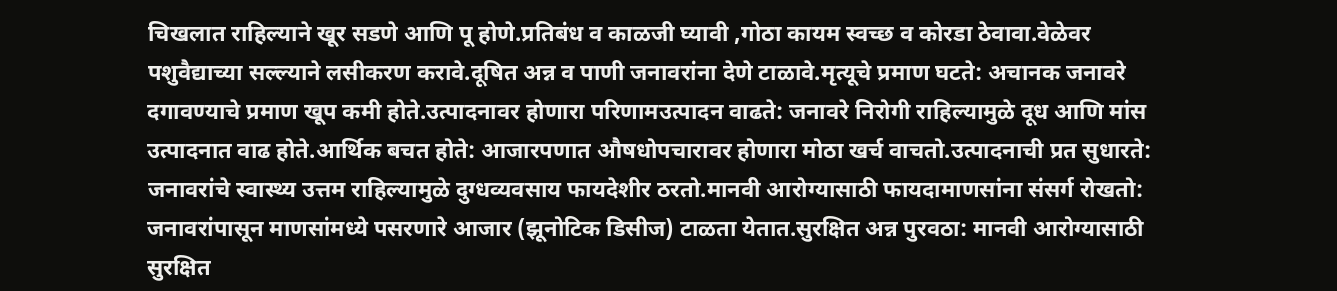चिखलात राहिल्याने खूर सडणे आणि पू होणे.प्रतिबंध व काळजी घ्यावी ,गोठा कायम स्वच्छ व कोरडा ठेवावा.वेळेवर पशुवैद्याच्या सल्ल्याने लसीकरण करावे.दूषित अन्न व पाणी जनावरांना देणे टाळावे.मृत्यूचे प्रमाण घटते: अचानक जनावरे दगावण्याचे प्रमाण खूप कमी होते.उत्पादनावर होणारा परिणामउत्पादन वाढते: जनावरे निरोगी राहिल्यामुळे दूध आणि मांस उत्पादनात वाढ होते.आर्थिक बचत होते: आजारपणात औषधोपचारावर होणारा मोठा खर्च वाचतो.उत्पादनाची प्रत सुधारते: जनावरांचे स्वास्थ्य उत्तम राहिल्यामुळे दुग्धव्यवसाय फायदेशीर ठरतो.मानवी आरोग्यासाठी फायदामाणसांना संसर्ग रोखतो: जनावरांपासून माणसांमध्ये पसरणारे आजार (झूनोटिक डिसीज) टाळता येतात.सुरक्षित अन्न पुरवठा: मानवी आरोग्यासाठी सुरक्षित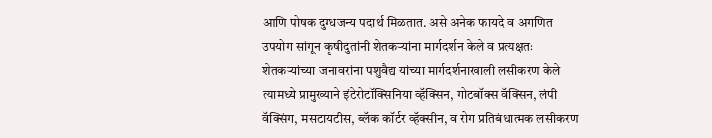आणि पोषक दुग्धजन्य पदार्थ मिळतात. असे अनेक फायदे व अगणित उपयोग सांगून कृषीदुतांनी शेतकऱ्यांना मार्गदर्शन केले व प्रत्यक्षतः शेतकऱ्यांच्या जनावरांना पशुवैद्य यांच्या मार्गदर्शनाखाली लसीकरण केले त्यामध्ये प्रामुख्याने इंटेरोटॉक्सिनिया व्हॅक्सिन, गोटबॉक्स वॅक्सिन, लंपी वॅक्सिंग, मसटायटीस, ब्लॅक कॉर्टर व्हॅक्सीन, व रोग प्रतिबंधात्मक लसीकरण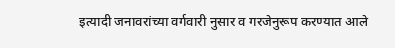इत्यादी जनावरांच्या वर्गवारी नुसार व गरजेनुरूप करण्यात आले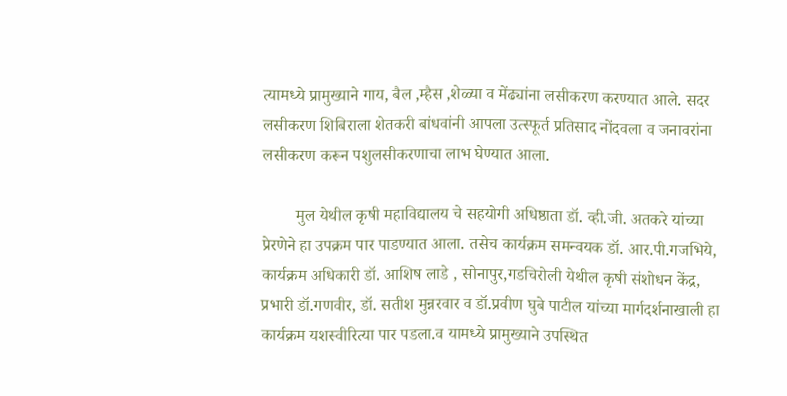त्यामध्ये प्रामुख्याने गाय, बैल ,म्हैस ,शेळ्या व मेंढ्यांना लसीकरण करण्यात आले. सदर लसीकरण शिबिराला शेतकरी बांधवांनी आपला उत्स्फूर्त प्रतिसाद नोंदवला व जनावरांना लसीकरण करून पशुलसीकरणाचा लाभ घेण्यात आला.

        मुल येथील कृषी महाविद्यालय चे सहयोगी अधिष्ठाता डॉ. व्ही.जी. अतकरे यांच्या प्रेरणेने हा उपक्रम पार पाडण्यात आला. तसेच कार्यक्रम समन्वयक डॉ. आर.पी.गजभिये, कार्यक्रम अधिकारी डॉ. आशिष लाडे , सोनापुर,गडचिरोली येथील कृषी संशोधन केंद्र, प्रभारी डॉ.गणवीर, डॉ. सतीश मुन्नरवार व डॉ.प्रवीण घुबे पाटील यांच्या मार्गदर्शनाखाली हा कार्यक्रम यशस्वीरित्या पार पडला.व यामध्ये प्रामुख्याने उपस्थित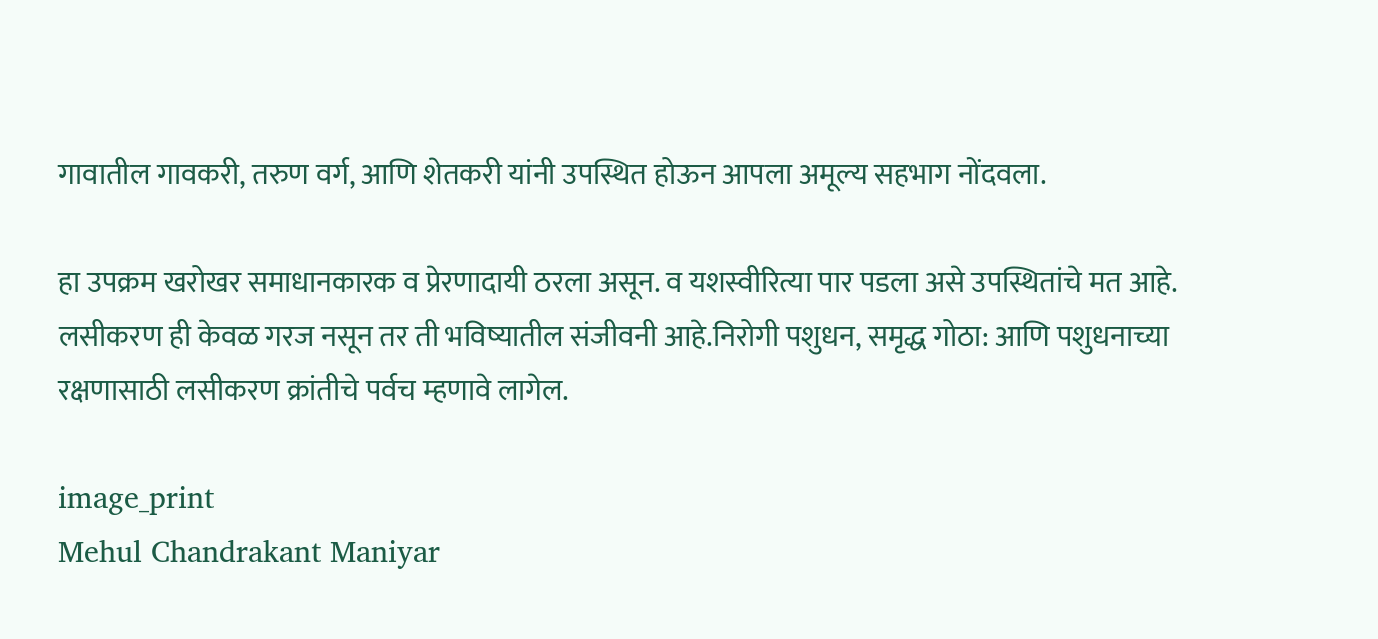गावातील गावकरी, तरुण वर्ग, आणि शेतकरी यांनी उपस्थित होऊन आपला अमूल्य सहभाग नोंदवला.

हा उपक्रम खरोखर समाधानकारक व प्रेरणादायी ठरला असून. व यशस्वीरित्या पार पडला असे उपस्थितांचे मत आहे. लसीकरण ही केवळ गरज नसून तर ती भविष्यातील संजीवनी आहे.निरोगी पशुधन, समृद्ध गोठा: आणि पशुधनाच्या रक्षणासाठी लसीकरण क्रांतीचे पर्वच म्हणावे लागेल.

image_print
Mehul Chandrakant Maniyar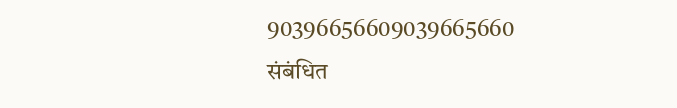90396656609039665660
संबंधित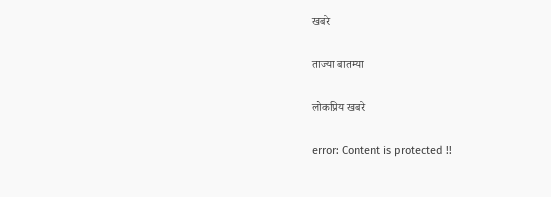खबरे

ताज्या बातम्या

लोकप्रिय खबरे

error: Content is protected !!